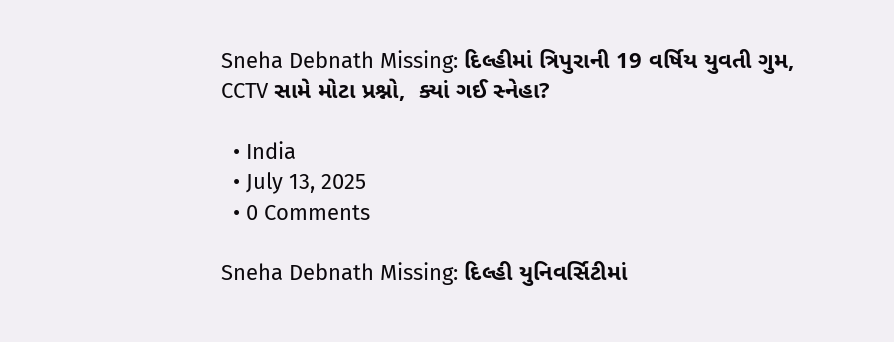Sneha Debnath Missing: દિલ્હીમાં ત્રિપુરાની 19 વર્ષિય યુવતી ગુમ, CCTV સામે મોટા પ્રશ્નો,  ક્યાં ગઈ સ્નેહા?

  • India
  • July 13, 2025
  • 0 Comments

Sneha Debnath Missing: દિલ્હી યુનિવર્સિટીમાં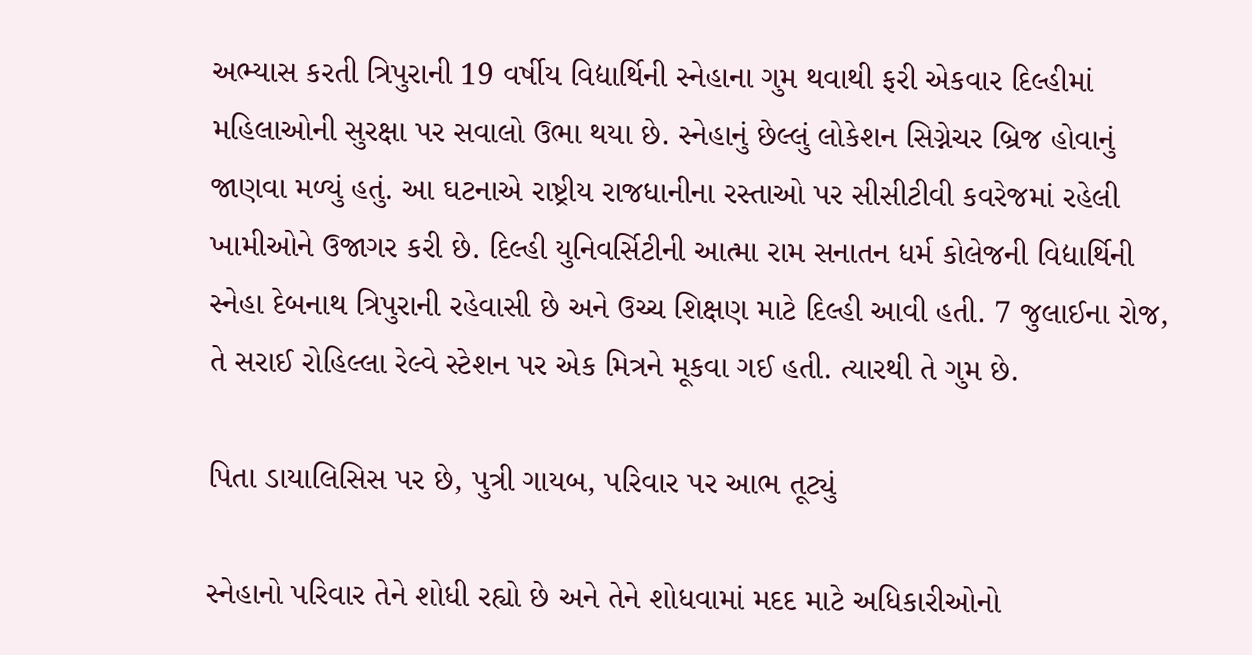અભ્યાસ કરતી ત્રિપુરાની 19 વર્ષીય વિદ્યાર્થિની સ્નેહાના ગુમ થવાથી ફરી એકવાર દિલ્હીમાં મહિલાઓની સુરક્ષા પર સવાલો ઉભા થયા છે. સ્નેહાનું છેલ્લું લોકેશન સિગ્નેચર બ્રિજ હોવાનું જાણવા મળ્યું હતું. આ ઘટનાએ રાષ્ટ્રીય રાજધાનીના રસ્તાઓ પર સીસીટીવી કવરેજમાં રહેલી ખામીઓને ઉજાગર કરી છે. દિલ્હી યુનિવર્સિટીની આત્મા રામ સનાતન ધર્મ કોલેજની વિદ્યાર્થિની સ્નેહા દેબનાથ ત્રિપુરાની રહેવાસી છે અને ઉચ્ચ શિક્ષણ માટે દિલ્હી આવી હતી. 7 જુલાઈના રોજ, તે સરાઈ રોહિલ્લા રેલ્વે સ્ટેશન પર એક મિત્રને મૂકવા ગઈ હતી. ત્યારથી તે ગુમ છે.

પિતા ડાયાલિસિસ પર છે, પુત્રી ગાયબ, પરિવાર પર આભ તૂટ્યું

સ્નેહાનો પરિવાર તેને શોધી રહ્યો છે અને તેને શોધવામાં મદદ માટે અધિકારીઓનો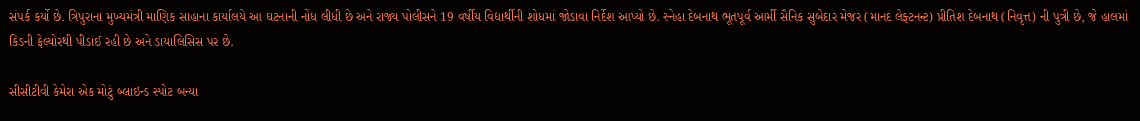સંપર્ક કર્યો છે. ત્રિપુરાના મુખ્યમંત્રી માણિક સાહાના કાર્યાલયે આ ઘટનાની નોંધ લીધી છે અને રાજ્ય પોલીસને 19 વર્ષીય વિદ્યાર્થીની શોધમાં જોડાવા નિર્દેશ આપ્યો છે. સ્નેહા દેબનાથ ભૂતપૂર્વ આર્મી સૈનિક સુબેદાર મેજર (માનદ લેફ્ટનન્ટ) પ્રીતિશ દેબનાથ (નિવૃત્ત) ની પુત્રી છે, જે હાલમાં કિડની ફેલ્યોરથી પીડાઈ રહી છે અને ડાયાલિસિસ પર છે.

સીસીટીવી કેમેરા એક મોટું બ્લાઇન્ડ સ્પોટ બન્યા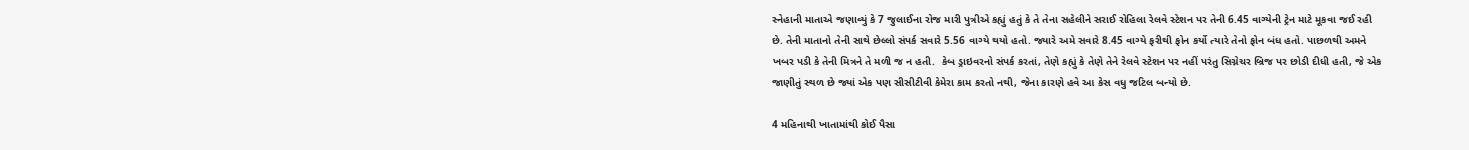સ્નેહાની માતાએ જણાવ્યું કે 7 જુલાઈના રોજ મારી પુત્રીએ કહ્યું હતું કે તે તેના સહેલીને સરાઈ રોહિલા રેલવે સ્ટેશન પર તેની 6.45 વાગ્યેની ટ્રેન માટે મૂકવા જઈ રહી છે. તેની માતાનો તેની સાથે છેલ્લો સંપર્ક સવારે 5.56 વાગ્યે થયો હતો. જ્યારે અમે સવારે 8.45 વાગ્યે ફરીથી ફોન કર્યો ત્યારે તેનો ફોન બંધ હતો. પાછળથી અમને ખબર પડી કે તેની મિત્રને તે મળી જ ન હતી.  કેબ ડ્રાઇવરનો સંપર્ક કરતાં, તેણે કહ્યું કે તેણે તેને રેલવે સ્ટેશન પર નહીં પરંતુ સિગ્નેચર બ્રિજ પર છોડી દીધી હતી, જે એક જાણીતું સ્થળ છે જ્યાં એક પણ સીસીટીવી કેમેરા કામ કરતો નથી, જેના કારણે હવે આ કેસ વધુ જટિલ બન્યો છે.

4 મહિનાથી ખાતામાંથી કોઈ પૈસા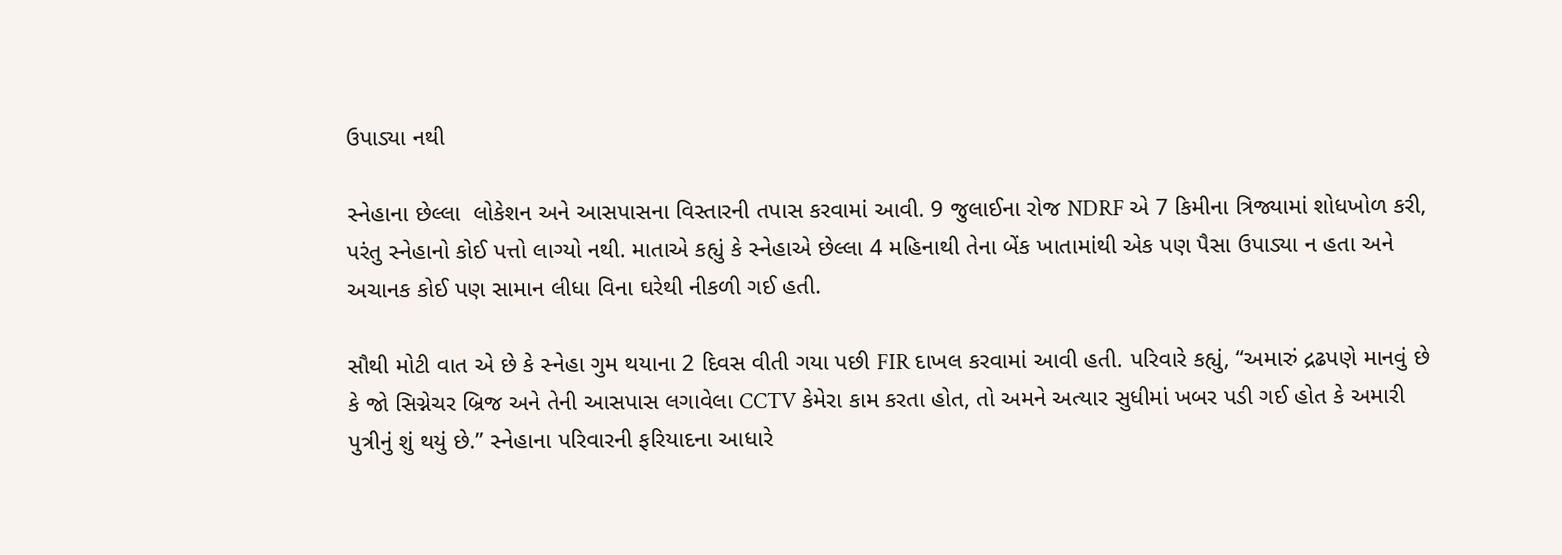ઉપાડ્યા નથી

સ્નેહાના છેલ્લા  લોકેશન અને આસપાસના વિસ્તારની તપાસ કરવામાં આવી. 9 જુલાઈના રોજ NDRF એ 7 કિમીના ત્રિજ્યામાં શોધખોળ કરી, પરંતુ સ્નેહાનો કોઈ પત્તો લાગ્યો નથી. માતાએ કહ્યું કે સ્નેહાએ છેલ્લા 4 મહિનાથી તેના બેંક ખાતામાંથી એક પણ પૈસા ઉપાડ્યા ન હતા અને અચાનક કોઈ પણ સામાન લીધા વિના ઘરેથી નીકળી ગઈ હતી.

સૌથી મોટી વાત એ છે કે સ્નેહા ગુમ થયાના 2 દિવસ વીતી ગયા પછી FIR દાખલ કરવામાં આવી હતી. પરિવારે કહ્યું, “અમારું દ્રઢપણે માનવું છે કે જો સિગ્નેચર બ્રિજ અને તેની આસપાસ લગાવેલા CCTV કેમેરા કામ કરતા હોત, તો અમને અત્યાર સુધીમાં ખબર પડી ગઈ હોત કે અમારી પુત્રીનું શું થયું છે.” સ્નેહાના પરિવારની ફરિયાદના આધારે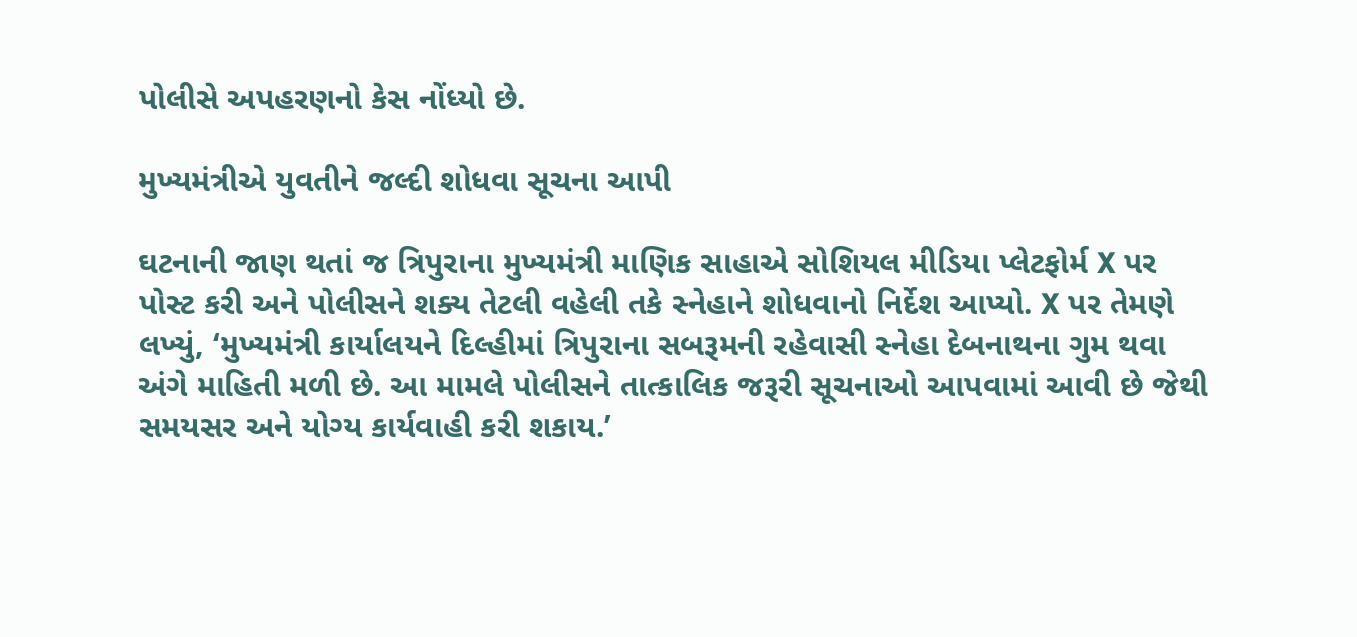પોલીસે અપહરણનો કેસ નોંધ્યો છે.

મુખ્યમંત્રીએ યુવતીને જલ્દી શોધવા સૂચના આપી

ઘટનાની જાણ થતાં જ ત્રિપુરાના મુખ્યમંત્રી માણિક સાહાએ સોશિયલ મીડિયા પ્લેટફોર્મ X પર પોસ્ટ કરી અને પોલીસને શક્ય તેટલી વહેલી તકે સ્નેહાને શોધવાનો નિર્દેશ આપ્યો. X પર તેમણે લખ્યું, ‘મુખ્યમંત્રી કાર્યાલયને દિલ્હીમાં ત્રિપુરાના સબરૂમની રહેવાસી સ્નેહા દેબનાથના ગુમ થવા અંગે માહિતી મળી છે. આ મામલે પોલીસને તાત્કાલિક જરૂરી સૂચનાઓ આપવામાં આવી છે જેથી સમયસર અને યોગ્ય કાર્યવાહી કરી શકાય.’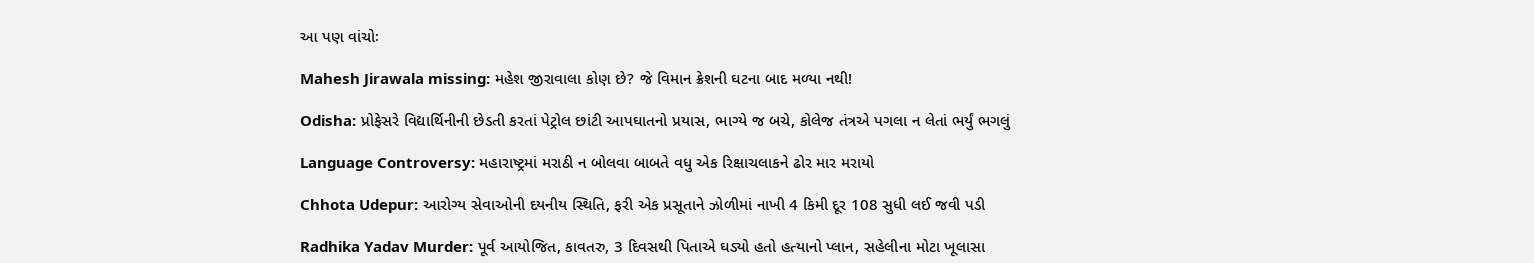આ પણ વાંચોઃ

Mahesh Jirawala missing: મહેશ જીરાવાલા કોણ છે? જે વિમાન ક્રેશની ઘટના બાદ મળ્યા નથી!

Odisha: પ્રોફેસરે વિદ્યાર્થિનીની છેડતી કરતાં પેટ્રોલ છાંટી આપઘાતનો પ્રયાસ, ભાગ્યે જ બચે, કોલેજ તંત્રએ પગલા ન લેતાં ભર્યું ભગલું

Language Controversy: મહારાષ્ટ્રમાં મરાઠી ન બોલવા બાબતે વધુ એક રિક્ષાચલાકને ઢોર માર મરાયો

Chhota Udepur: આરોગ્ય સેવાઓની દયનીય સ્થિતિ, ફરી એક પ્રસૂતાને ઝોળીમાં નાખી 4 કિમી દૂર 108 સુધી લઈ જવી પડી

Radhika Yadav Murder: પૂર્વ આયોજિત, કાવતરુ, 3 દિવસથી પિતાએ ઘડ્યો હતો હત્યાનો પ્લાન, સહેલીના મોટા ખૂલાસા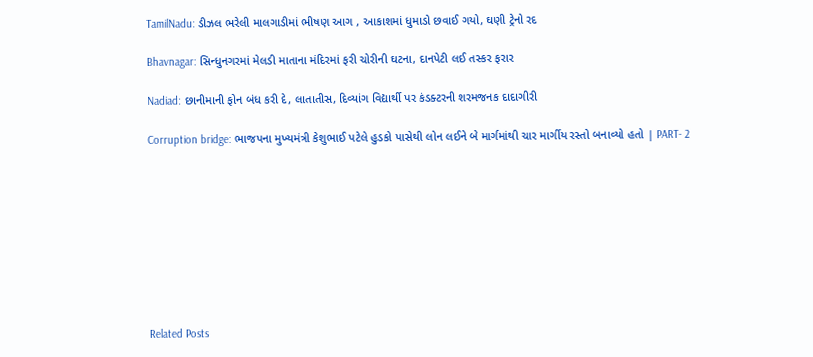TamilNadu: ડીઝલ ભરેલી માલગાડીમાં ભીષણ આગ , આકાશમાં ધુમાડો છવાઈ ગયો, ઘણી ટ્રેનો રદ

Bhavnagar: સિન્ધુનગરમાં મેલડી માતાના મંદિરમાં ફરી ચોરીની ઘટના, દાનપેટી લઈ તસ્કર ફરાર

Nadiad: છાનીમાની ફોન બંધ કરી દે, લાતાતીસ, દિવ્યાંગ વિદ્યાર્થી પર કંડક્ટરની શરમજનક દાદાગીરી

Corruption bridge: ભાજપના મુખ્યમંત્રી કેશુભાઈ પટેલે હુડકો પાસેથી લોન લઈને બે માર્ગમાંથી ચાર માર્ગીય રસ્તો બનાવ્યો હતો | PART- 2









Related Posts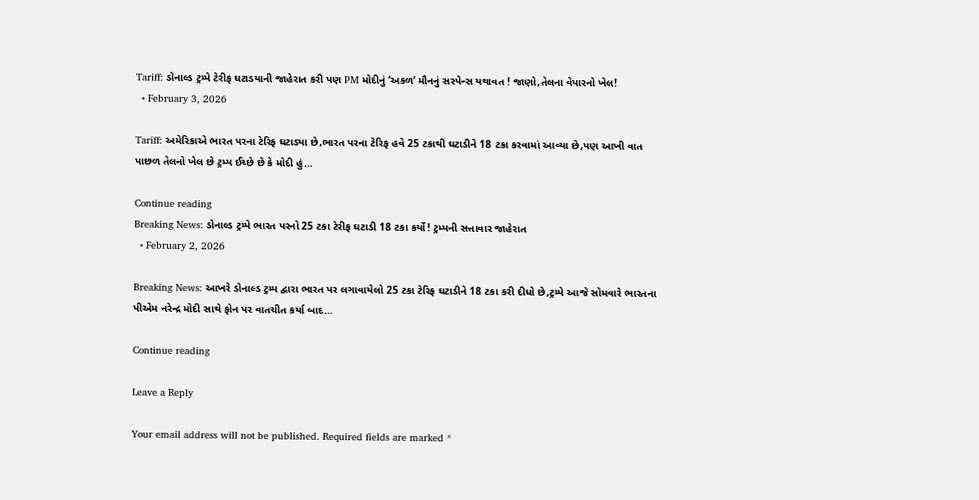Tariff: ડોનાલ્ડ ટ્રમ્પે ટેરીફ ઘટાડયાની જાહેરાત કરી પણ PM મોદીનું ‘અકળ’ મૌનનું સસ્પેન્સ યથાવત ! જાણો,તેલના વેપારનો ખેલ!
  • February 3, 2026

Tariff: અમેરિકાએ ભારત પરના ટેરિફ ઘટાડ્યા છે,ભારત પરના ટેરિફ હવે 25 ટકાથી ઘટાડીને 18 ટકા કરવામાં આવ્યા છે,પણ આખી વાત પાછળ તેલનો ખેલ છે ટ્રમ્પ ઈચ્છે છે કે મોદી હું…

Continue reading
Breaking News: ડોનાલ્ડ ટ્રમ્પે ભારત પરનો 25 ટકા ટેરીફ ઘટાડી 18 ટકા કર્યો! ટ્રમ્પની સત્તાવાર જાહેરાત
  • February 2, 2026

Breaking News: આખરે ડોનાલ્ડ ટ્રમ્પ દ્વારા ભારત પર લગાવાયેલો 25 ટકા ટેરિફ ઘટાડીને 18 ટકા કરી દીધો છે,ટ્રમ્પે આજે સોમવારે ભારતના પીએમ નરેન્દ્ર મોદી સાથે ફોન પર વાતચીત કર્યા બાદ…

Continue reading

Leave a Reply

Your email address will not be published. Required fields are marked *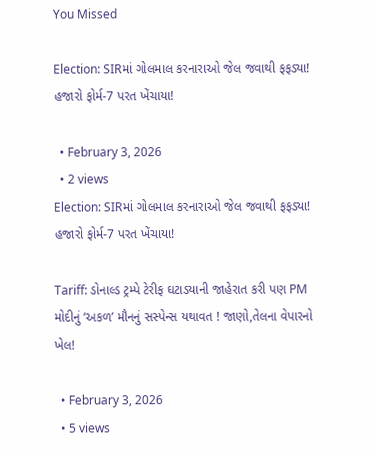You Missed

Election: SIRમાં ગોલમાલ કરનારાઓ જેલ જવાથી ફફડ્યા! હજારો ફોર્મ-7 પરત ખેંચાયા!

  • February 3, 2026
  • 2 views
Election: SIRમાં ગોલમાલ કરનારાઓ જેલ જવાથી ફફડ્યા! હજારો ફોર્મ-7 પરત ખેંચાયા!

Tariff: ડોનાલ્ડ ટ્રમ્પે ટેરીફ ઘટાડયાની જાહેરાત કરી પણ PM મોદીનું ‘અકળ’ મૌનનું સસ્પેન્સ યથાવત ! જાણો,તેલના વેપારનો ખેલ!

  • February 3, 2026
  • 5 views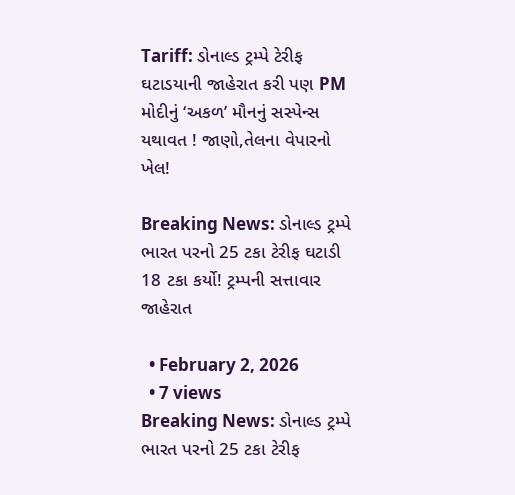Tariff: ડોનાલ્ડ ટ્રમ્પે ટેરીફ ઘટાડયાની જાહેરાત કરી પણ PM મોદીનું ‘અકળ’ મૌનનું સસ્પેન્સ યથાવત ! જાણો,તેલના વેપારનો ખેલ!

Breaking News: ડોનાલ્ડ ટ્રમ્પે ભારત પરનો 25 ટકા ટેરીફ ઘટાડી 18 ટકા કર્યો! ટ્રમ્પની સત્તાવાર જાહેરાત

  • February 2, 2026
  • 7 views
Breaking News: ડોનાલ્ડ ટ્રમ્પે ભારત પરનો 25 ટકા ટેરીફ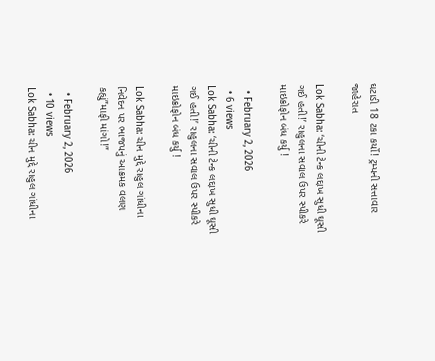ઘટાડી 18 ટકા કર્યો! ટ્રમ્પની સત્તાવાર જાહેરાત

Lok Sabha: ‘ચીની ટેન્ક લદ્દાખ સુધી ઘૂસી ગઈ હતી!’ રાહુલના સવાલ ઉપર સ્પીકરે માઇક્રોફોન બંધ કર્યુ !

  • February 2, 2026
  • 6 views
Lok Sabha: ‘ચીની ટેન્ક લદ્દાખ સુધી ઘૂસી ગઈ હતી!’ રાહુલના સવાલ ઉપર સ્પીકરે માઇક્રોફોન બંધ કર્યુ !

Lok Sabha: ચીન મુદ્દે રાહુલ ગાંધીના નિવેદન પર ભાજપનું આક્રમક વલણ કહ્યું”માફી માંગો!”

  • February 2, 2026
  • 10 views
Lok Sabha: ચીન મુદ્દે રાહુલ ગાંધીના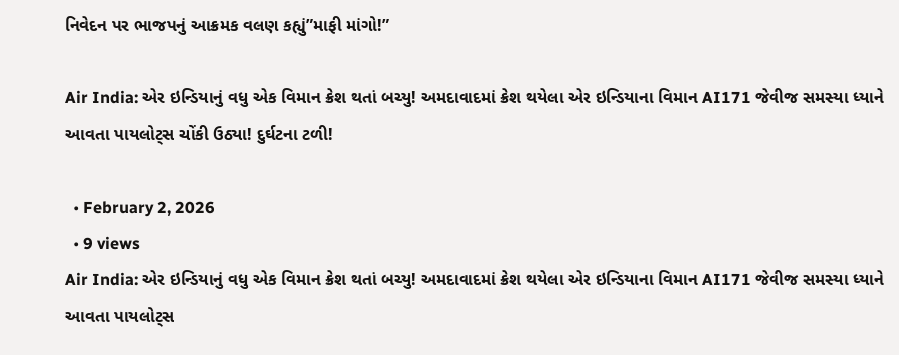નિવેદન પર ભાજપનું આક્રમક વલણ કહ્યું”માફી માંગો!”

Air India: એર ઇન્ડિયાનું વધુ એક વિમાન ક્રેશ થતાં બચ્યુ! અમદાવાદમાં ક્રેશ થયેલા એર ઇન્ડિયાના વિમાન AI171 જેવીજ સમસ્યા ધ્યાને આવતા પાયલોટ્સ ચોંકી ઉઠ્યા! દુર્ઘટના ટળી!

  • February 2, 2026
  • 9 views
Air India: એર ઇન્ડિયાનું વધુ એક વિમાન ક્રેશ થતાં બચ્યુ! અમદાવાદમાં ક્રેશ થયેલા એર ઇન્ડિયાના વિમાન AI171 જેવીજ સમસ્યા ધ્યાને આવતા પાયલોટ્સ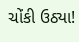ચોંકી ઉઠ્યા!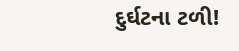દુર્ઘટના ટળી!